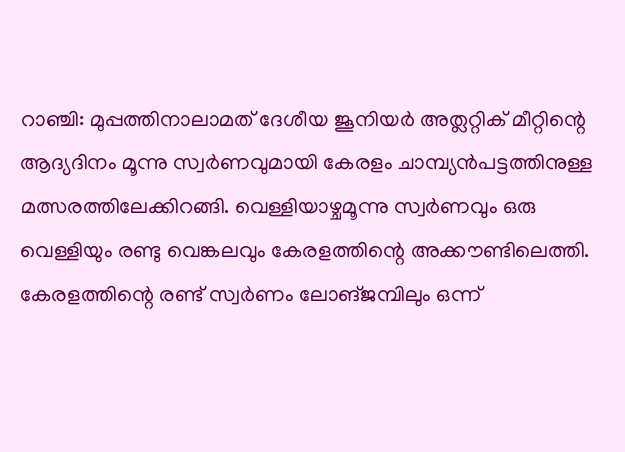റാഞ്ചി: മുപ്പത്തിനാലാമത് ദേശീയ ജൂനിയർ അത്ലറ്റിക് മീറ്റിന്റെ ആദ്യദിനം മൂന്നു സ്വർണവുമായി കേരളം ചാമ്പ്യൻപട്ടത്തിനുള്ള മത്സരത്തിലേക്കിറങ്ങി. വെള്ളിയാഴ്ചമൂന്നു സ്വർണവും ഒരു വെള്ളിയും രണ്ടു വെങ്കലവും കേരളത്തിന്റെ അക്കൗണ്ടിലെത്തി. കേരളത്തിന്റെ രണ്ട് സ്വർണം ലോങ്ജമ്പിലും ഒന്ന്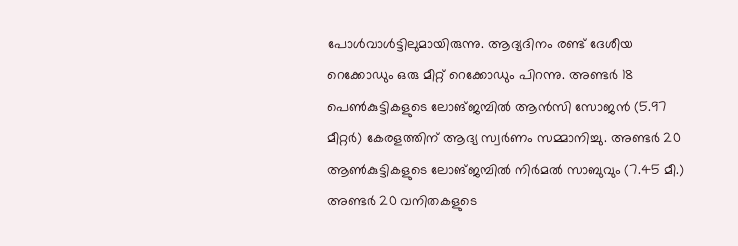പോൾവാൾട്ടിലുമായിരുന്നു. ആദ്യദിനം രണ്ട് ദേശീയ റെക്കോഡും ഒരു മീറ്റ് റെക്കോഡും പിറന്നു. അണ്ടർ 18 പെൺകുട്ടികളുടെ ലോങ്ജമ്പിൽ ആൻസി സോജൻ (5.97 മീറ്റർ) കേരളത്തിന് ആദ്യ സ്വർണം സമ്മാനിച്ചു. അണ്ടർ 20 ആൺകുട്ടികളുടെ ലോങ്ജമ്പിൽ നിർമൽ സാബുവും (7.45 മീ.) അണ്ടർ 20 വനിതകളുടെ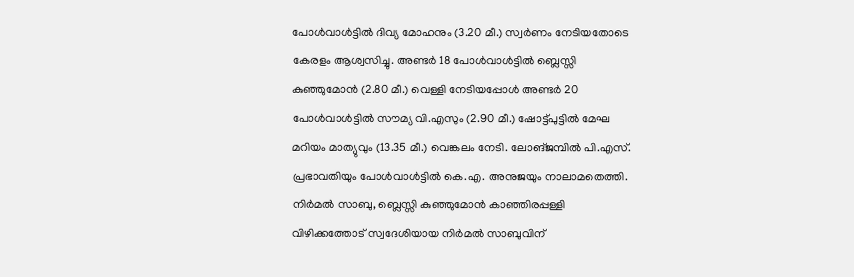പോൾവാൾട്ടിൽ ദിവ്യ മോഹനും (3.20 മീ.) സ്വർണം നേടിയതോടെ കേരളം ആശ്വസിച്ചു. അണ്ടർ 18 പോൾവാൾട്ടിൽ ബ്ലെസ്സി കുഞ്ഞുമോൻ (2.80 മീ.) വെള്ളി നേടിയപ്പോൾ അണ്ടർ 20 പോൾവാൾട്ടിൽ സൗമ്യ വി.എസും (2.90 മീ.) ഷോട്ട്പുട്ടിൽ മേഘ മറിയം മാത്യുവും (13.35 മീ.) വെങ്കലം നേടി. ലോങ്ജമ്പിൽ പി.എസ്. പ്രഭാവതിയും പോൾവാൾട്ടിൽ കെ.എ. അനുജയും നാലാമതെത്തി. നിർമൽ സാബു, ബ്ലെസ്സി കുഞ്ഞുമോൻ കാഞ്ഞിരപ്പള്ളി വിഴിക്കത്തോട് സ്വദേശിയായ നിർമൽ സാബുവിന്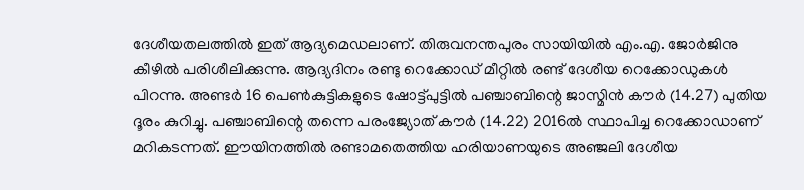ദേശീയതലത്തിൽ ഇത് ആദ്യമെഡലാണ്. തിരുവനന്തപുരം സായിയിൽ എം.എ. ജോർജിനു കീഴിൽ പരിശീലിക്കുന്നു. ആദ്യദിനം രണ്ടു റെക്കോഡ് മീറ്റിൽ രണ്ട് ദേശീയ റെക്കോഡുകൾ പിറന്നു. അണ്ടർ 16 പെൺകുട്ടികളുടെ ഷോട്ട്പുട്ടിൽ പഞ്ചാബിന്റെ ജാസ്മിൻ കൗർ (14.27) പുതിയ ദൂരം കുറിച്ചു. പഞ്ചാബിന്റെ തന്നെ പരംജ്യോത് കൗർ (14.22) 2016ൽ സ്ഥാപിച്ച റെക്കോഡാണ് മറികടന്നത്. ഈയിനത്തിൽ രണ്ടാമതെത്തിയ ഹരിയാണയുടെ അഞ്ജലി ദേശീയ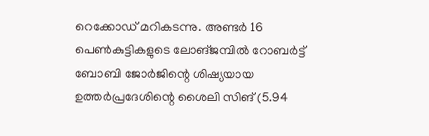റെക്കോഡ് മറികടന്നു. അണ്ടർ 16 പെൺകുട്ടികളുടെ ലോങ്ജമ്പിൽ റോബർട്ട് ബോബി ജോർജിന്റെ ശിഷ്യയായ ഉത്തർപ്രദേശിന്റെ ശൈലി സിങ് (5.94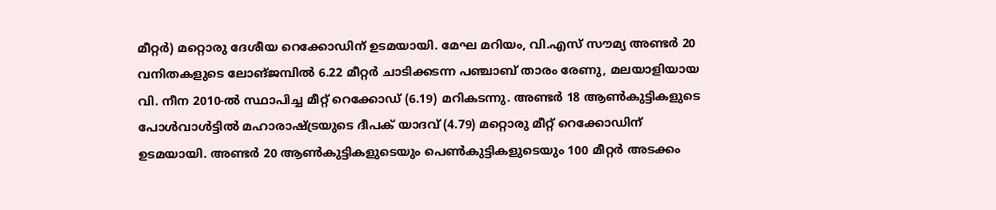മീറ്റർ) മറ്റൊരു ദേശീയ റെക്കോഡിന് ഉടമയായി. മേഘ മറിയം, വി.എസ് സൗമ്യ അണ്ടർ 20 വനിതകളുടെ ലോങ്ജമ്പിൽ 6.22 മീറ്റർ ചാടിക്കടന്ന പഞ്ചാബ് താരം രേണു, മലയാളിയായ വി. നീന 2010-ൽ സ്ഥാപിച്ച മീറ്റ് റെക്കോഡ് (6.19) മറികടന്നു. അണ്ടർ 18 ആൺകുട്ടികളുടെ പോൾവാൾട്ടിൽ മഹാരാഷ്ട്രയുടെ ദീപക് യാദവ് (4.79) മറ്റൊരു മീറ്റ് റെക്കോഡിന് ഉടമയായി. അണ്ടർ 20 ആൺകുട്ടികളുടെയും പെൺകുട്ടികളുടെയും 100 മീറ്റർ അടക്കം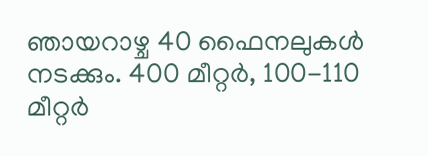ഞായറാഴ്ച 40 ഫൈനലുകൾ നടക്കും. 400 മീറ്റർ, 100-110 മീറ്റർ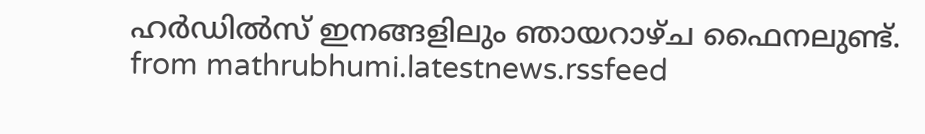ഹർഡിൽസ് ഇനങ്ങളിലും ഞായറാഴ്ച ഫൈനലുണ്ട്.
from mathrubhumi.latestnews.rssfeed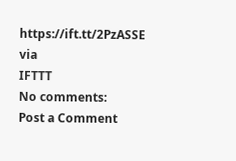https://ift.tt/2PzASSE
via
IFTTT
No comments:
Post a Comment